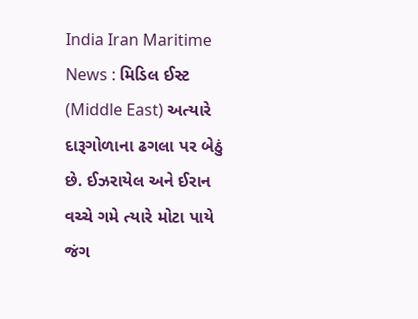India Iran Maritime News : મિડિલ ઈસ્ટ (Middle East) અત્યારે દારૂગોળાના ઢગલા પર બેઠું છે. ઈઝરાયેલ અને ઈરાન વચ્ચે ગમે ત્યારે મોટા પાયે જંગ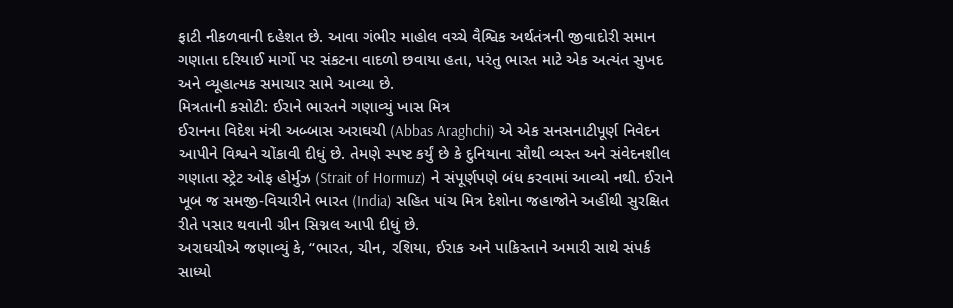ફાટી નીકળવાની દહેશત છે. આવા ગંભીર માહોલ વચ્ચે વૈશ્વિક અર્થતંત્રની જીવાદોરી સમાન ગણાતા દરિયાઈ માર્ગો પર સંકટના વાદળો છવાયા હતા, પરંતુ ભારત માટે એક અત્યંત સુખદ અને વ્યૂહાત્મક સમાચાર સામે આવ્યા છે.
મિત્રતાની કસોટી: ઈરાને ભારતને ગણાવ્યું ખાસ મિત્ર
ઈરાનના વિદેશ મંત્રી અબ્બાસ અરાઘચી (Abbas Araghchi) એ એક સનસનાટીપૂર્ણ નિવેદન આપીને વિશ્વને ચોંકાવી દીધું છે. તેમણે સ્પષ્ટ કર્યું છે કે દુનિયાના સૌથી વ્યસ્ત અને સંવેદનશીલ ગણાતા સ્ટ્રેટ ઓફ હોર્મુઝ (Strait of Hormuz) ને સંપૂર્ણપણે બંધ કરવામાં આવ્યો નથી. ઈરાને ખૂબ જ સમજી-વિચારીને ભારત (India) સહિત પાંચ મિત્ર દેશોના જહાજોને અહીંથી સુરક્ષિત રીતે પસાર થવાની ગ્રીન સિગ્નલ આપી દીધું છે.
અરાઘચીએ જણાવ્યું કે, “ભારત, ચીન, રશિયા, ઈરાક અને પાકિસ્તાને અમારી સાથે સંપર્ક સાધ્યો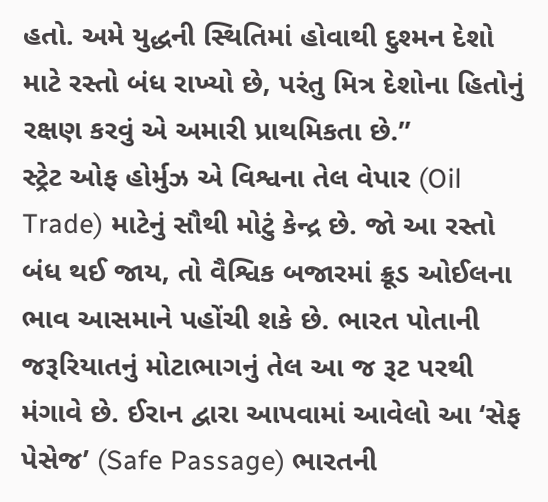હતો. અમે યુદ્ધની સ્થિતિમાં હોવાથી દુશ્મન દેશો માટે રસ્તો બંધ રાખ્યો છે, પરંતુ મિત્ર દેશોના હિતોનું રક્ષણ કરવું એ અમારી પ્રાથમિકતા છે.”
સ્ટ્રેટ ઓફ હોર્મુઝ એ વિશ્વના તેલ વેપાર (Oil Trade) માટેનું સૌથી મોટું કેન્દ્ર છે. જો આ રસ્તો બંધ થઈ જાય, તો વૈશ્વિક બજારમાં ક્રૂડ ઓઈલના ભાવ આસમાને પહોંચી શકે છે. ભારત પોતાની જરૂરિયાતનું મોટાભાગનું તેલ આ જ રૂટ પરથી મંગાવે છે. ઈરાન દ્વારા આપવામાં આવેલો આ ‘સેફ પેસેજ’ (Safe Passage) ભારતની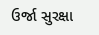ઉર્જા સુરક્ષા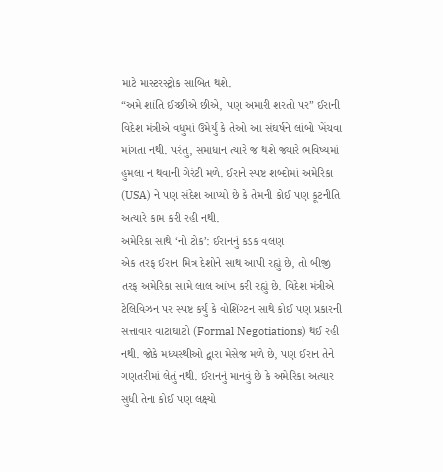માટે માસ્ટરસ્ટ્રોક સાબિત થશે.
“અમે શાંતિ ઈચ્છીએ છીએ, પણ અમારી શરતો પર” ઈરાની વિદેશ મંત્રીએ વધુમાં ઉમેર્યું કે તેઓ આ સંઘર્ષને લાંબો ખેંચવા માંગતા નથી. પરંતુ, સમાધાન ત્યારે જ થશે જ્યારે ભવિષ્યમાં હુમલા ન થવાની ગેરંટી મળે. ઈરાને સ્પષ્ટ શબ્દોમાં અમેરિકા (USA) ને પણ સંદેશ આપ્યો છે કે તેમની કોઈ પણ કૂટનીતિ અત્યારે કામ કરી રહી નથી.
અમેરિકા સાથે ‘નો ટોક’: ઈરાનનું કડક વલણ
એક તરફ ઈરાન મિત્ર દેશોને સાથ આપી રહ્યું છે, તો બીજી તરફ અમેરિકા સામે લાલ આંખ કરી રહ્યું છે. વિદેશ મંત્રીએ ટેલિવિઝન પર સ્પષ્ટ કર્યું કે વોશિંગ્ટન સાથે કોઈ પણ પ્રકારની સત્તાવાર વાટાઘાટો (Formal Negotiations) થઈ રહી નથી. જોકે મધ્યસ્થીઓ દ્વારા મેસેજ મળે છે, પણ ઈરાન તેને ગણતરીમાં લેતું નથી. ઈરાનનું માનવું છે કે અમેરિકા અત્યાર સુધી તેના કોઈ પણ લક્ષ્યો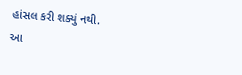હાંસલ કરી શક્યું નથી.
આ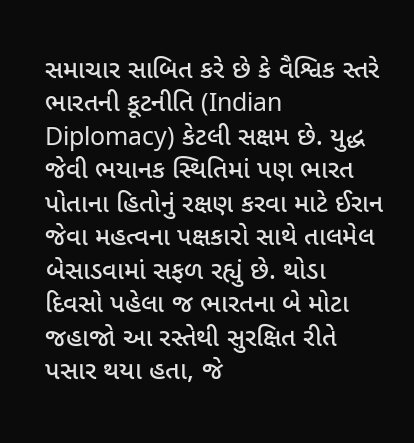સમાચાર સાબિત કરે છે કે વૈશ્વિક સ્તરે ભારતની કૂટનીતિ (Indian Diplomacy) કેટલી સક્ષમ છે. યુદ્ધ જેવી ભયાનક સ્થિતિમાં પણ ભારત પોતાના હિતોનું રક્ષણ કરવા માટે ઈરાન જેવા મહત્વના પક્ષકારો સાથે તાલમેલ બેસાડવામાં સફળ રહ્યું છે. થોડા દિવસો પહેલા જ ભારતના બે મોટા જહાજો આ રસ્તેથી સુરક્ષિત રીતે પસાર થયા હતા, જે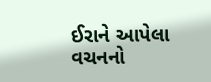ઈરાને આપેલા વચનનો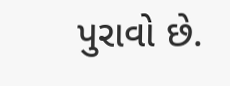પુરાવો છે.